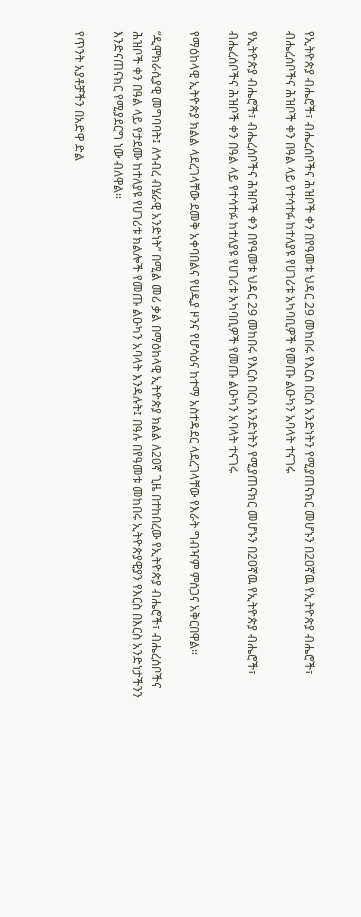የኢትዮጵያ ብሔሮች፣ ብሔረሰቦችና ሕዝቦች ቀን በየዓመቱ ህዳር 29 መከበሩ የእርስ በርስ አንድነትን የሚያጠናክር መሆኑን በ20ኛዉ የኢትዮጵያ ብሔሮች፣ ብሔረሰቦችና ሕዝቦች ቀን በዓል ላይ የተሳተፉ ከተለያዩ የሀገሪቱ አካባቢዎች የመጡ ልዑካን አባላት ተናገሩ

የኢትዮጵያ ብሔሮች፣ ብሔረሰቦችና ሕዝቦች ቀን በየዓመቱ ህዳር 29 መከበሩ የእርስ በርስ አንድነትን የሚያጠናክር መሆኑን በ20ኛዉ የኢትዮጵያ ብሔሮች፣ ብሔረሰቦችና ሕዝቦች ቀን በዓል ላይ የተሳተፉ ከተለያዩ የሀገሪቱ አካባቢዎች የመጡ ልዑካን አባላት ተናገሩ

የማዕከላዊ ኢትዮጵያ ክልል ላደረገላቸው ደመቅ አቀባበልና የሀዲያ ዞንና የሆሳዕና ከተማ አስተዳደር ላደረገላቸው የእራት ግብዣም ምስጋና አቅርበዋል።

“ዲሞክራሲያዊ መግባባት፤ ለኅብረ ብሄራዊ አንድነት” በሚል መሪ ቃል በማዕከላዊ ኢትዮጵያ ክልል ለ20ኛ ጊዜ በተከበረው የኢትዮጵያ ብሔሮች፣ ብሔረሰቦችና ሕዝቦች ቀን በዓል ላይ የታደሙ ከተለያዩ የሀገሪቱ ክልሎች የመጡ ልዑካን አባላት እንዳሉት፤ በዓሉ በየዓመቱ መከበሩ ኢትዮጵያዊያን የእርስ በእርስ አንድነታችንን እንድናጠናክር የሚያደርግ ነው ብለዋል።

የጥንት አያቶቻችን በአድዋ ድል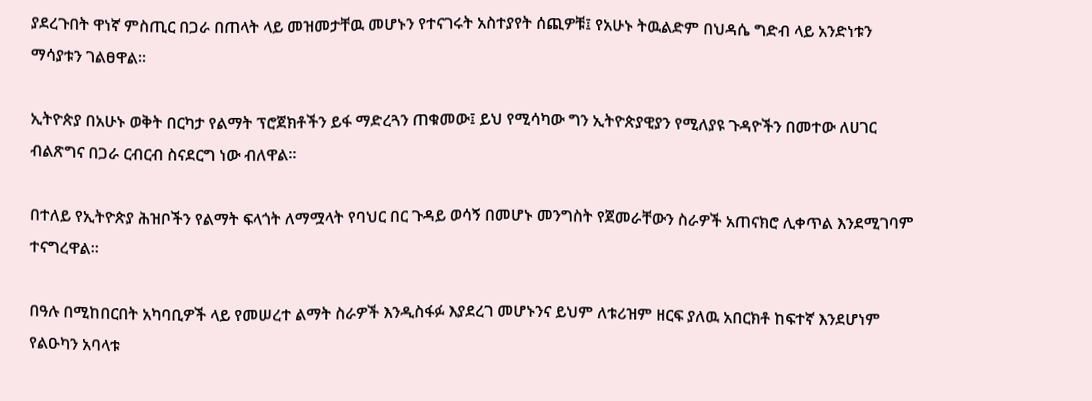ያደረጉበት ዋነኛ ምስጢር በጋራ በጠላት ላይ መዝመታቸዉ መሆኑን የተናገሩት አስተያየት ሰጪዎቹ፤ የአሁኑ ትዉልድም በህዳሴ ግድብ ላይ አንድነቱን ማሳያቱን ገልፀዋል።

ኢትዮጵያ በአሁኑ ወቅት በርካታ የልማት ፕሮጀክቶችን ይፋ ማድረጓን ጠቁመው፤ ይህ የሚሳካው ግን ኢትዮጵያዊያን የሚለያዩ ጉዳዮችን በመተው ለሀገር ብልጽግና በጋራ ርብርብ ስናደርግ ነው ብለዋል።

በተለይ የኢትዮጵያ ሕዝቦችን የልማት ፍላጎት ለማሟላት የባህር በር ጉዳይ ወሳኝ በመሆኑ መንግስት የጀመራቸውን ስራዎች አጠናክሮ ሊቀጥል እንደሚገባም ተናግረዋል።

በዓሉ በሚከበርበት አካባቢዎች ላይ የመሠረተ ልማት ስራዎች እንዲስፋፉ እያደረገ መሆኑንና ይህም ለቱሪዝም ዘርፍ ያለዉ አበርክቶ ከፍተኛ እንደሆነም የልዑካን አባላቱ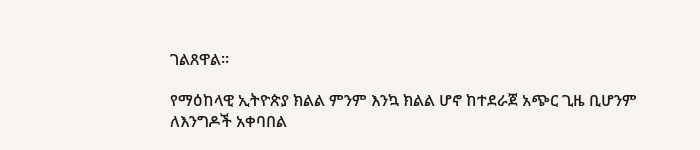ገልጸዋል።

የማዕከላዊ ኢትዮጵያ ክልል ምንም እንኳ ክልል ሆኖ ከተደራጀ አጭር ጊዜ ቢሆንም ለእንግዶች አቀባበል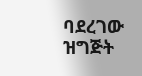ባደረገው ዝግጅት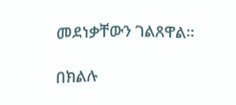መደነቃቸውን ገልጸዋል።

በክልሉ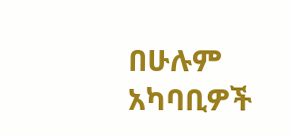በሁሉም አካባቢዎች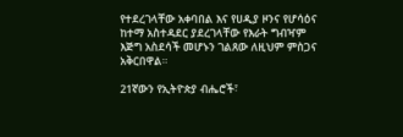የተደረገላቸው አቀባበል እና የሀዲያ ዞንና የሆሳዕና ከተማ አስተዳደር ያደረገላቸው የእራት ግብዣም እጅግ አስደሳች መሆኑን ገልጸው ለዚህም ምስጋና አቅርበዋል።

21ኛውን የኢትዮጵያ ብሔሮች፣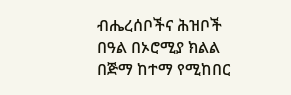ብሔረሰቦችና ሕዝቦች በዓል በኦሮሚያ ክልል በጅማ ከተማ የሚከበር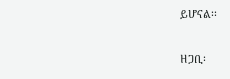ይሆናል፡፡

ዘጋቢ፡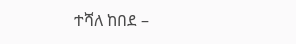ተሻለ ከበደ –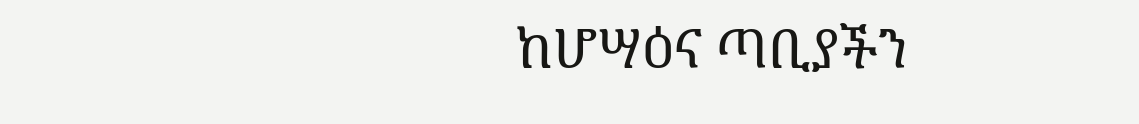ከሆሣዕና ጣቢያችን